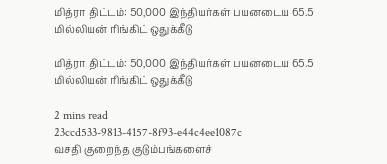மித்ரா திட்டம்: 50,000 இந்தியர்கள் பயனடைய 65.5 மில்லியன் ரிங்கிட் ஒதுக்கீடு

மித்ரா திட்டம்: 50,000 இந்தியர்கள் பயனடைய 65.5 மில்லியன் ரிங்கிட் ஒதுக்கீடு

2 mins read
23ccd533-9813-4157-8f93-e44c4ee1087c
வசதி குறைந்த குடும்பங்களைச்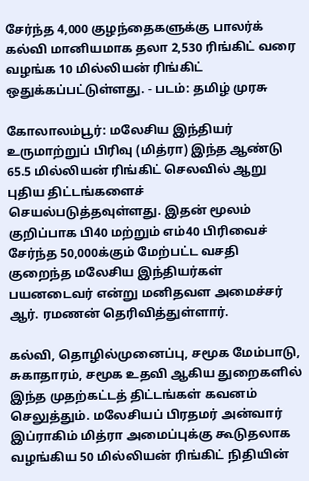சேர்ந்த 4,000 குழந்தைகளுக்கு பாலர்க் கல்வி மானியமாக தலா 2,530 ரிங்கிட் வரை வழங்க 10 மில்லியன் ரிங்கிட் ஒதுக்கப்பட்டுள்ளது. - படம்: தமிழ் முரசு

கோலாலம்பூர்: மலேசிய இந்தியர் உருமாற்றுப் பிரிவு (மித்ரா) இந்த ஆண்டு 65.5 மில்லியன் ரிங்கிட் செலவில் ஆறு புதிய திட்டங்களைச் செயல்படுத்தவுள்ளது. இதன் மூலம் குறிப்பாக பி40 மற்றும் எம்40 பிரிவைச் சேர்ந்த 50,000க்கும் மேற்பட்ட வசதி குறைந்த மலேசிய இந்தியர்கள் பயனடைவர் என்று மனிதவள அமைச்சர் ஆர். ரமணன் தெரிவித்துள்ளார்.

கல்வி, தொழில்முனைப்பு, சமூக மேம்பாடு, சுகாதாரம், சமூக உதவி ஆகிய துறைகளில் இந்த முதற்கட்டத் திட்டங்கள் கவனம் செலுத்தும். மலேசியப் பிரதமர் அன்வார் இப்ராகிம் மித்ரா அமைப்புக்கு கூடுதலாக வழங்கிய 50 மில்லியன் ரிங்கிட் நிதியின்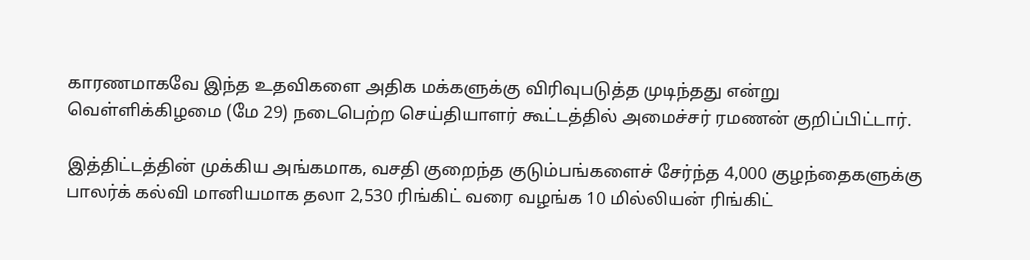காரணமாகவே இந்த உதவிகளை அதிக மக்களுக்கு விரிவுபடுத்த முடிந்தது என்று வெள்ளிக்கிழமை (மே 29) நடைபெற்ற செய்தியாளர் கூட்டத்தில் அமைச்சர் ரமணன் குறிப்பிட்டார்.

இத்திட்டத்தின் முக்கிய அங்கமாக, வசதி குறைந்த குடும்பங்களைச் சேர்ந்த 4,000 குழந்தைகளுக்கு பாலர்க் கல்வி மானியமாக தலா 2,530 ரிங்கிட் வரை வழங்க 10 மில்லியன் ரிங்கிட்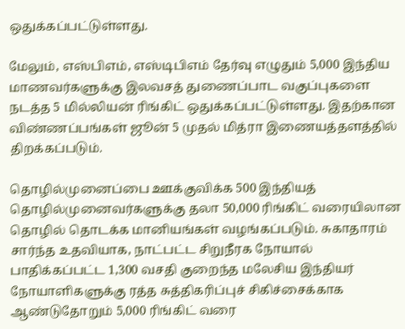ஒதுக்கப்பட்டுள்ளது.

மேலும், எஸ்பிஎம், எஸ்டிபிஎம் தேர்வு எழுதும் 5,000 இந்திய மாணவர்களுக்கு இலவசத் துணைப்பாட வகுப்புகளை நடத்த 5 மில்லியன் ரிங்கிட் ஒதுக்கப்பட்டுள்ளது. இதற்கான விண்ணப்பங்கள் ஜூன் 5 முதல் மித்ரா இணையத்தளத்தில் திறக்கப்படும்.

தொழில்முனைப்பை ஊக்குவிக்க 500 இந்தியத் தொழில்முனைவர்களுக்கு தலா 50,000 ரிங்கிட் வரையிலான தொழில் தொடக்க மானியங்கள் வழங்கப்படும். சுகாதாரம் சார்ந்த உதவியாக, நாட்பட்ட சிறுநீரக நோயால் பாதிக்கப்பட்ட 1,300 வசதி குறைந்த மலேசிய இந்தியர் நோயாளிகளுக்கு ரத்த சுத்திகரிப்புச் சிகிச்சைக்காக ஆண்டுதோறும் 5,000 ரிங்கிட் வரை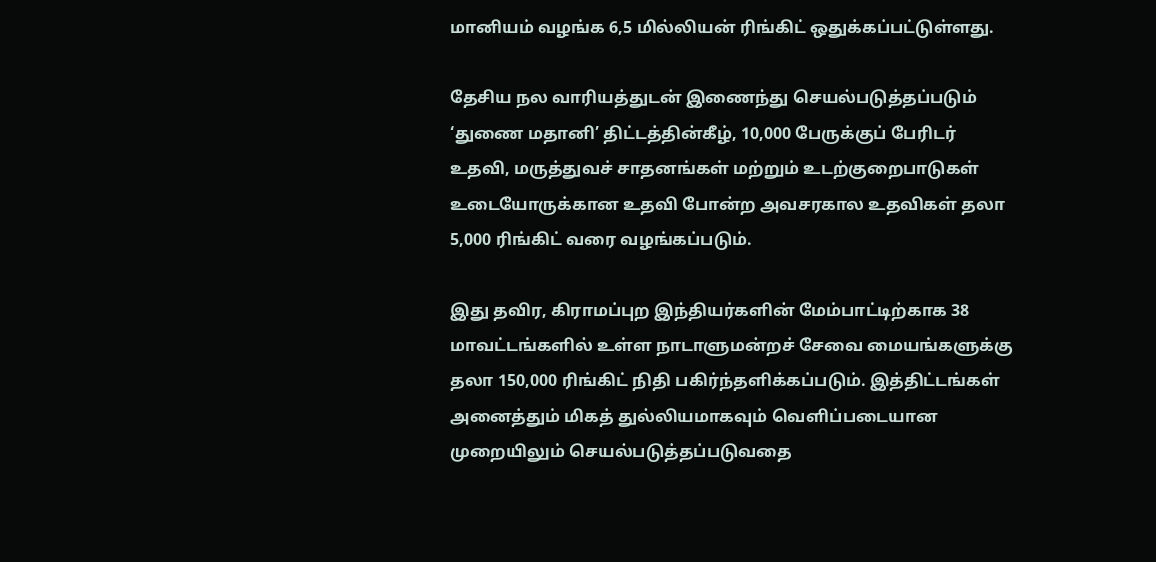மானியம் வழங்க 6,5 மில்லியன் ரிங்கிட் ஒதுக்கப்பட்டுள்ளது.

தேசிய நல வாரியத்துடன் இணைந்து செயல்படுத்தப்படும் ‘துணை மதானி’ திட்டத்தின்கீழ், 10,000 பேருக்குப் பேரிடர் உதவி, மருத்துவச் சாதனங்கள் மற்றும் உடற்குறைபாடுகள் உடையோருக்கான உதவி போன்ற அவசரகால உதவிகள் தலா 5,000 ரிங்கிட் வரை வழங்கப்படும்.

இது தவிர, கிராமப்புற இந்தியர்களின் மேம்பாட்டிற்காக 38 மாவட்டங்களில் உள்ள நாடாளுமன்றச் சேவை மையங்களுக்கு தலா 150,000 ரிங்கிட் நிதி பகிர்ந்தளிக்கப்படும். இத்திட்டங்கள் அனைத்தும் மிகத் துல்லியமாகவும் வெளிப்படையான முறையிலும் செயல்படுத்தப்படுவதை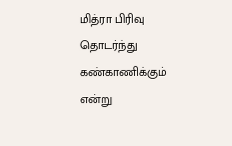மித்ரா பிரிவு தொடர்ந்து கண்காணிக்கும் என்று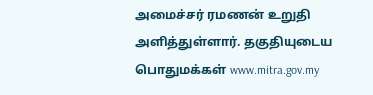அமைச்சர் ரமணன் உறுதி அளித்துள்ளார். தகுதியுடைய பொதுமக்கள் www.mitra.gov.my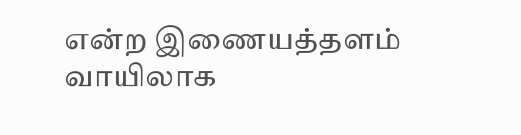என்ற இணையத்தளம் வாயிலாக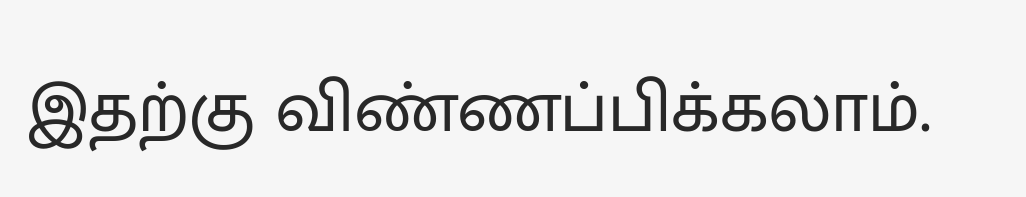இதற்கு விண்ணப்பிக்கலாம்.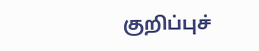குறிப்புச்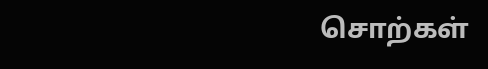சொற்கள்